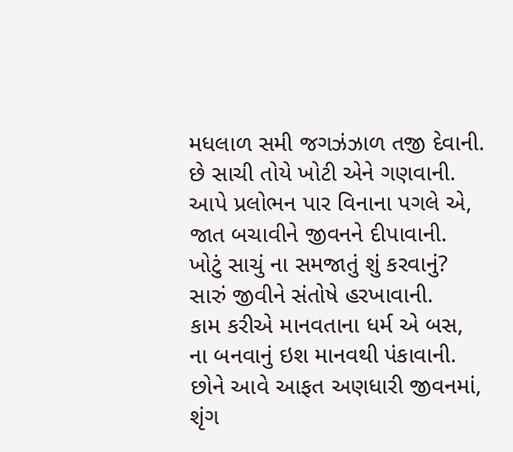મધલાળ સમી જગઝંઝાળ તજી દેવાની.
છે સાચી તોયે ખોટી એને ગણવાની.
આપે પ્રલોભન પાર વિનાના પગલે એ,
જાત બચાવીને જીવનને દીપાવાની.
ખોટું સાચું ના સમજાતું શું કરવાનું?
સારું જીવીને સંતોષે હરખાવાની.
કામ કરીએ માનવતાના ધર્મ એ બસ,
ના બનવાનું ઇશ માનવથી પંકાવાની.
છોને આવે આફત અણધારી જીવનમાં,
શૃંગ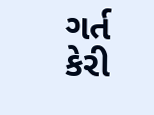ગર્ત કેરી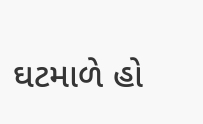ઘટમાળે હો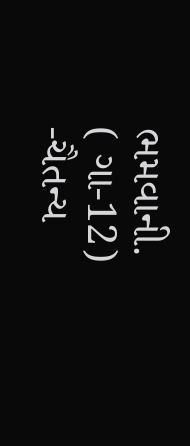ભમવાની.
( ગા-12)
-ચૈતન્ય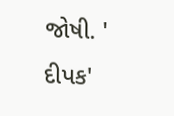જોષી. ' દીપક'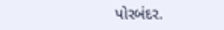પોરબંદર.